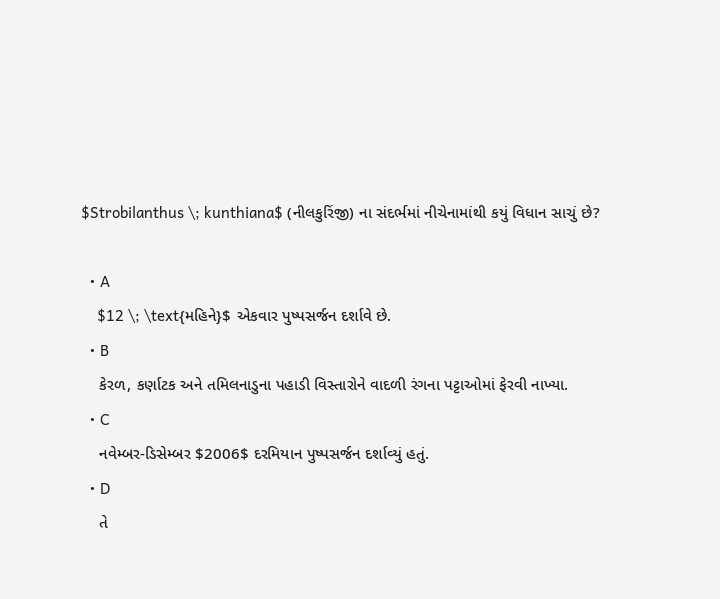$Strobilanthus \; kunthiana$ (નીલકુરિંજી) ના સંદર્ભમાં નીચેનામાંથી કયું વિધાન સાચું છે?

  • A
    $12 \; \text{મહિને}$ એકવાર પુષ્પસર્જન દર્શાવે છે.
  • B
    કેરળ, કર્ણાટક અને તમિલનાડુના પહાડી વિસ્તારોને વાદળી રંગના પટ્ટાઓમાં ફેરવી નાખ્યા.
  • C
    નવેમ્બર-ડિસેમ્બર $2006$ દરમિયાન પુષ્પસર્જન દર્શાવ્યું હતું.
  • D
    તે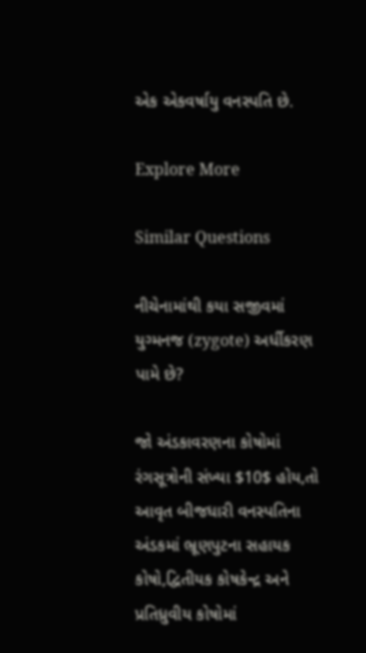એક એકવર્ષાયુ વનસ્પતિ છે.

Explore More

Similar Questions

નીચેનામાંથી કયા સજીવમાં યુગ્મનજ (zygote) અર્ધીકરણ પામે છે?

જો અંડકાવરણના કોષોમાં રંગસૂત્રોની સંખ્યા $10$ હોય,તો આવૃત બીજધારી વનસ્પતિના અંડકમાં ભ્રૂણપુટના સહાયક કોષો,દ્વિતીયક કોષકેન્દ્ર અને પ્રતિધ્રુવીય કોષોમાં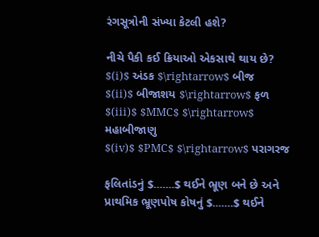રંગસૂત્રોની સંખ્યા કેટલી હશે?

નીચે પૈકી કઈ ક્રિયાઓ એકસાથે થાય છે?
$(i)$ અંડક $\rightarrow$ બીજ
$(ii)$ બીજાશય $\rightarrow$ ફળ
$(iii)$ $MMC$ $\rightarrow$ મહાબીજાણુ
$(iv)$ $PMC$ $\rightarrow$ પરાગરજ

ફલિતાંડનું $.......$ થઈને ભ્રૂણ બને છે અને પ્રાથમિક ભ્રૂણપોષ કોષનું $.......$ થઈને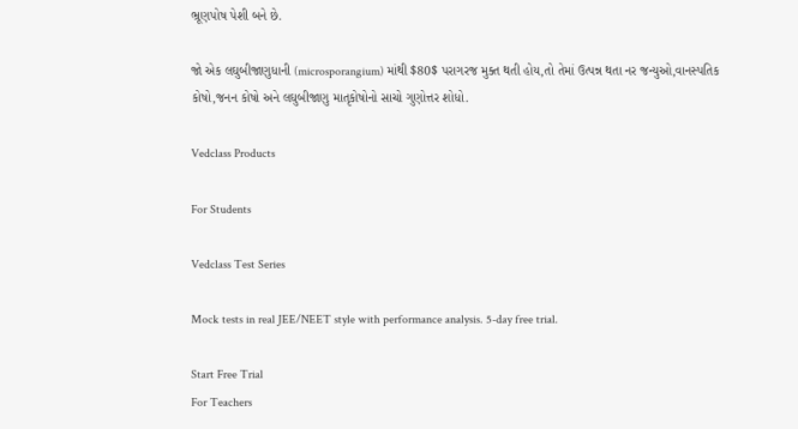ભ્રૂણપોષ પેશી બને છે.

જો એક લઘુબીજાણુધાની (microsporangium) માંથી $80$ પરાગરજ મુક્ત થતી હોય,તો તેમાં ઉત્પન્ન થતા નર જન્યુઓ,વાનસ્પતિક કોષો,જનન કોષો અને લઘુબીજાણુ માતૃકોષોનો સાચો ગુણોત્તર શોધો.

Vedclass Products

For Students

Vedclass Test Series

Mock tests in real JEE/NEET style with performance analysis. 5-day free trial.

Start Free Trial
For Teachers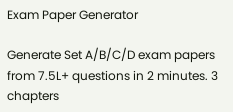Exam Paper Generator

Generate Set A/B/C/D exam papers from 7.5L+ questions in 2 minutes. 3 chapters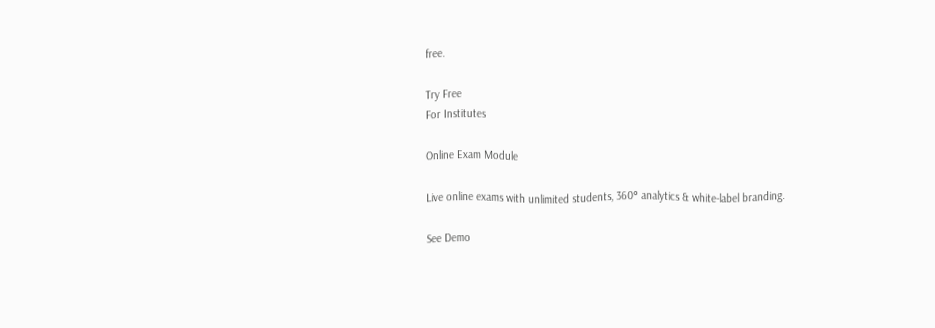free.

Try Free
For Institutes

Online Exam Module

Live online exams with unlimited students, 360° analytics & white-label branding.

See Demo